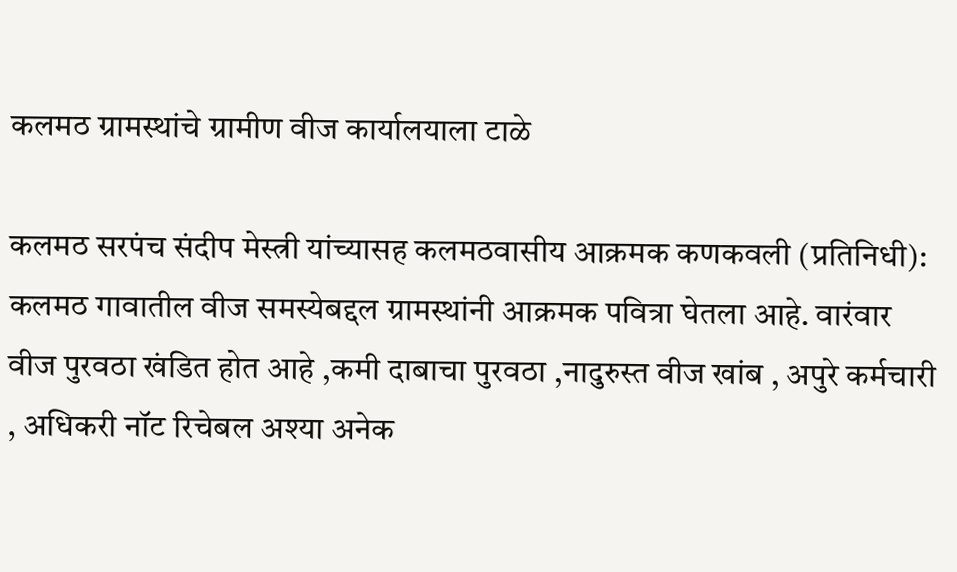कलमठ ग्रामस्थांचे ग्रामीण वीज कार्यालयाला टाळे

कलमठ सरपंच संदीप मेस्त्री यांच्यासह कलमठवासीय आक्रमक कणकवली (प्रतिनिधी): कलमठ गावातील वीज समस्येबद्दल ग्रामस्थांनी आक्रमक पवित्रा घेतला आहे. वारंवार वीज पुरवठा खंडित होत आहे ,कमी दाबाचा पुरवठा ,नादुरुस्त वीज खांब , अपुरे कर्मचारी , अधिकरी नॉट रिचेबल अश्या अनेक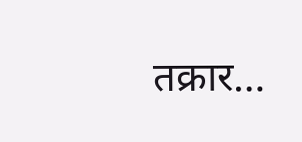तक्रार…